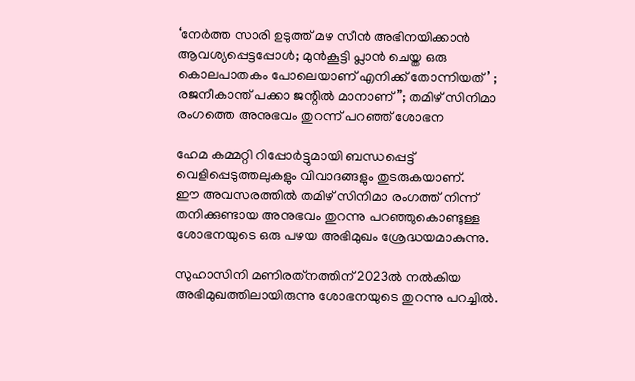‘നേര്‍ത്ത സാരി ഉടുത്ത് മഴ സീന്‍ അഭിനയിക്കാന്‍ ആവശ്യപ്പെട്ടപ്പോള്‍; മുന്‍കൂട്ടി പ്ലാന്‍ ചെയ്ത ഒരു കൊലപാതകം പോലെയാണ് എനിക്ക് തോന്നിയത്’ ; രജനീകാന്ത് പക്കാ ജന്റിൽ മാനാണ്”; തമിഴ് സിനിമാ രംഗത്തെ അനുഭവം തുറന്ന് പറഞ്ഞ് ശോഭന

ഹേമ കമ്മറ്റി റിപ്പോര്‍ട്ടുമായി ബന്ധപ്പെട്ട് വെളിപ്പെടുത്തലുകളും വിവാദങ്ങളും തുടരുകയാണ്.
ഈ അവസരത്തില്‍ തമിഴ് സിനിമാ രംഗത്ത് നിന്ന് തനിക്കുണ്ടായ അനുഭവം തുറന്നു പറഞ്ഞുകൊണ്ടുള്ള ശോഭനയുടെ ഒരു പഴയ അഭിമുഖം ശ്രേദ്ധയമാകുന്നു.

സുഹാസിനി മണിരത്‌നത്തിന് 2023ല്‍ നല്‍കിയ അഭിമുഖത്തിലായിരുന്നു ശോഭനയുടെ തുറന്നു പറച്ചില്‍.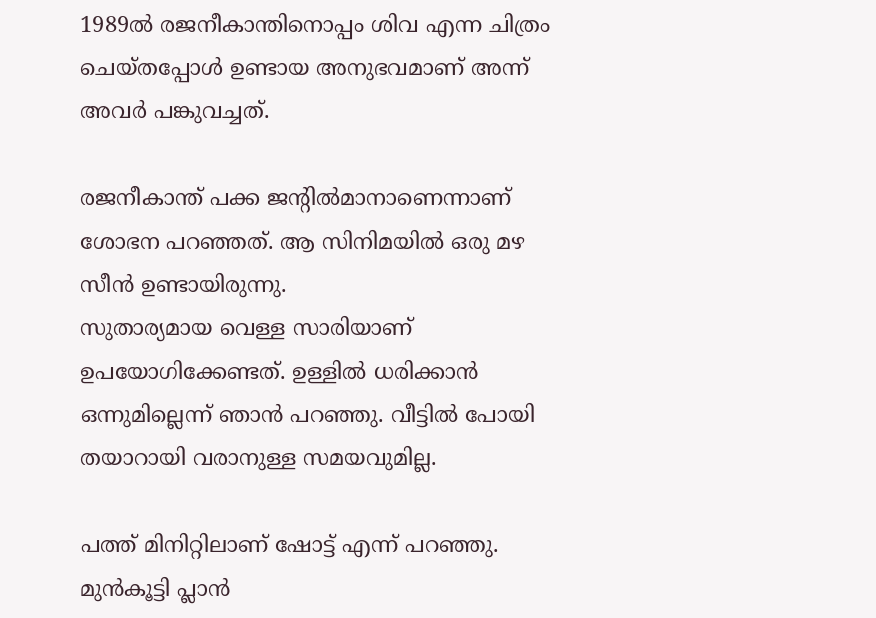1989ല്‍ രജനീകാന്തിനൊപ്പം ശിവ എന്ന ചിത്രം ചെയ്തപ്പോള്‍ ഉണ്ടായ അനുഭവമാണ് അന്ന് അവര്‍ പങ്കുവച്ചത്.

രജനീകാന്ത് പക്ക ജന്റില്‍മാനാണെന്നാണ് ശോഭന പറഞ്ഞത്. ആ സിനിമയില്‍ ഒരു മഴ സീന്‍ ഉണ്ടായിരുന്നു.
സുതാര്യമായ വെള്ള സാരിയാണ് ഉപയോഗിക്കേണ്ടത്. ഉള്ളില്‍ ധരിക്കാന്‍ ഒന്നുമില്ലെന്ന് ഞാന്‍ പറഞ്ഞു. വീട്ടില്‍ പോയി തയാറായി വരാനുള്ള സമയവുമില്ല.

പത്ത് മിനിറ്റിലാണ് ഷോട്ട് എന്ന് പറഞ്ഞു. മുന്‍കൂട്ടി പ്ലാന്‍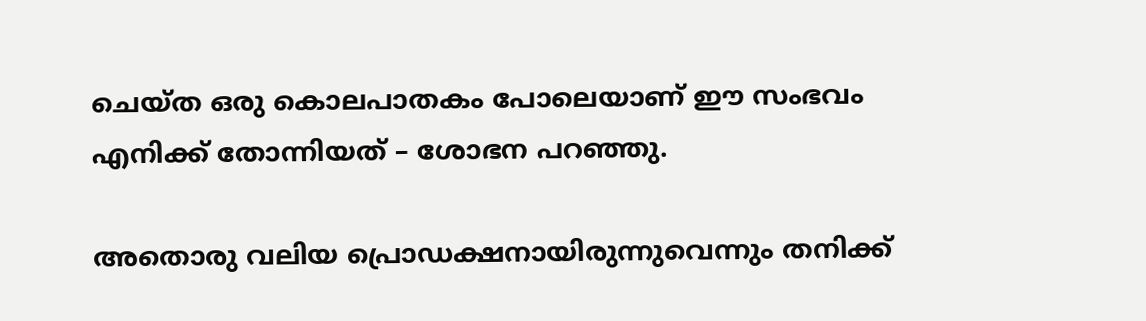ചെയ്ത ഒരു കൊലപാതകം പോലെയാണ് ഈ സംഭവം എനിക്ക് തോന്നിയത് – ശോഭന പറഞ്ഞു.

അതൊരു വലിയ പ്രൊഡക്ഷനായിരുന്നുവെന്നും തനിക്ക്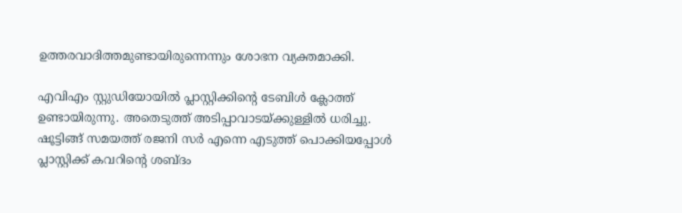ഉത്തരവാദിത്തമുണ്ടായിരുന്നെന്നും ശോഭന വ്യക്തമാക്കി.

എവിഎം സ്റ്റുഡിയോയില്‍ പ്ലാസ്റ്റിക്കിന്റെ ടേബിള്‍ ക്ലോത്ത് ഉണ്ടായിരുന്നു. അതെടുത്ത് അടിപ്പാവാടയ്ക്കുള്ളില്‍ ധരിച്ചു. ഷൂട്ടിങ്ങ് സമയത്ത് രജനി സര്‍ എന്നെ എടുത്ത് പൊക്കിയപ്പോള്‍ പ്ലാസ്റ്റിക്ക് കവറിന്റെ ശബ്ദം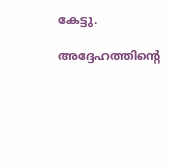കേട്ടു.

അദ്ദേഹത്തിന്റെ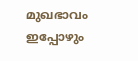മുഖഭാവം ഇപ്പോഴും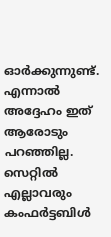ഓര്‍ക്കുന്നുണ്ട്.
എന്നാല്‍ അദ്ദേഹം ഇത് ആരോടും പറഞ്ഞില്ല. സെറ്റില്‍ എല്ലാവരും കംഫര്‍ട്ടബിള്‍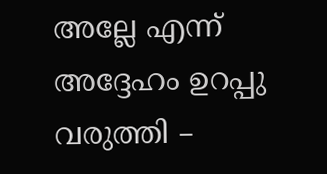അല്ലേ എന്ന് അദ്ദേഹം ഉറപ്പു വരുത്തി –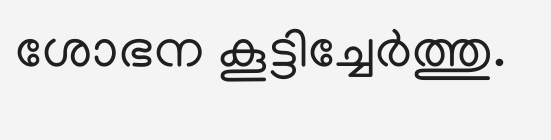ശോഭന കൂട്ടിച്ചേര്‍ത്തു.